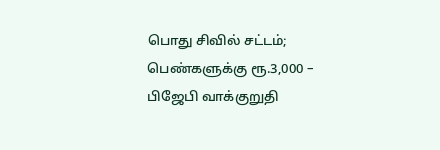பொது சிவில் சட்டம்; பெண்களுக்கு ரூ.3,000 – பிஜேபி வாக்குறுதி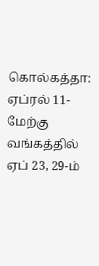கொல்கத்தா: ஏப்ரல் 11-மேற்கு வங்கத்தில் ஏப் 23, 29-ம்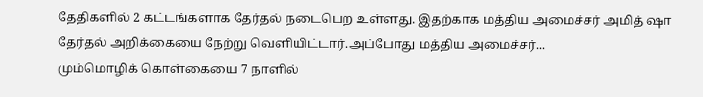தேதிகளில் 2 கட்டங்களாக தேர்தல் நடைபெற உள்ளது. இதற்காக மத்திய அமைச்சர் அமித் ஷா தேர்தல் அறிக்கையை நேற்று வெளியிட்டார்.அப்போது மத்திய அமைச்சர்...
மும்மொழிக் கொள்கையை 7 நாளில்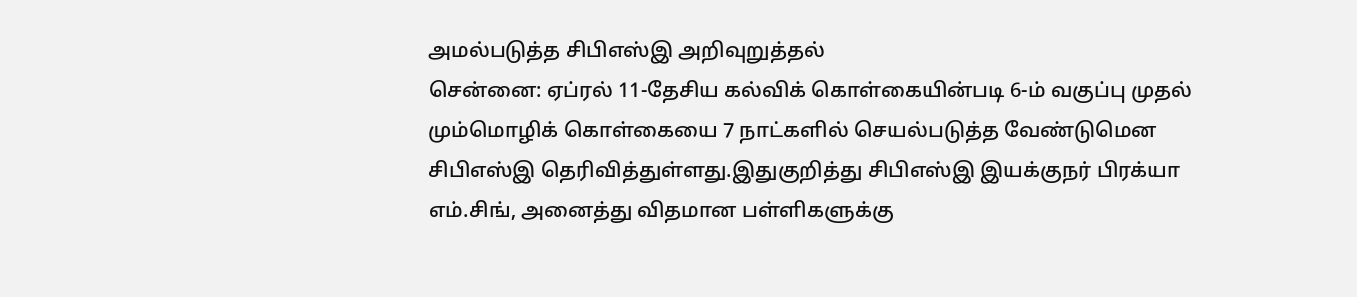அமல்படுத்த சிபிஎஸ்இ அறிவுறுத்தல்
சென்னை: ஏப்ரல் 11-தேசிய கல்விக் கொள்கையின்படி 6-ம் வகுப்பு முதல் மும்மொழிக் கொள்கையை 7 நாட்களில் செயல்படுத்த வேண்டுமென சிபிஎஸ்இ தெரிவித்துள்ளது.இதுகுறித்து சிபிஎஸ்இ இயக்குநர் பிரக்யா எம்.சிங், அனைத்து விதமான பள்ளிகளுக்கு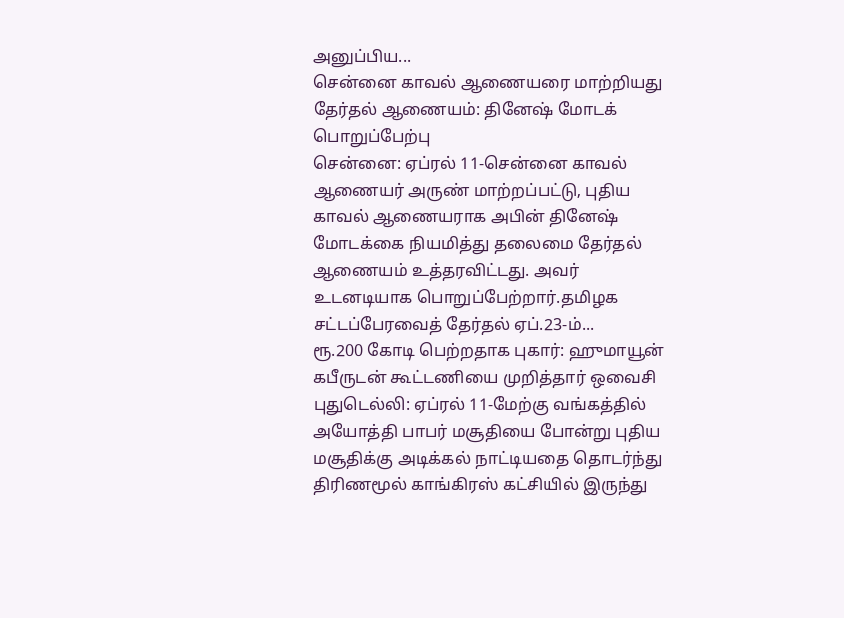அனுப்பிய...
சென்னை காவல் ஆணையரை மாற்றியது தேர்தல் ஆணையம்: தினேஷ் மோடக் பொறுப்பேற்பு
சென்னை: ஏப்ரல் 11-சென்னை காவல் ஆணையர் அருண் மாற்றப்பட்டு, புதிய காவல் ஆணையராக அபின் தினேஷ் மோடக்கை நியமித்து தலைமை தேர்தல் ஆணையம் உத்தரவிட்டது. அவர் உடனடியாக பொறுப்பேற்றார்.தமிழக சட்டப்பேரவைத் தேர்தல் ஏப்.23-ம்...
ரூ.200 கோடி பெற்றதாக புகார்: ஹுமாயூன் கபீருடன் கூட்டணியை முறித்தார் ஒவைசி
புதுடெல்லி: ஏப்ரல் 11-மேற்கு வங்கத்தில் அயோத்தி பாபர் மசூதியை போன்று புதிய மசூதிக்கு அடிக்கல் நாட்டியதை தொடர்ந்து திரிணமூல் காங்கிரஸ் கட்சியில் இருந்து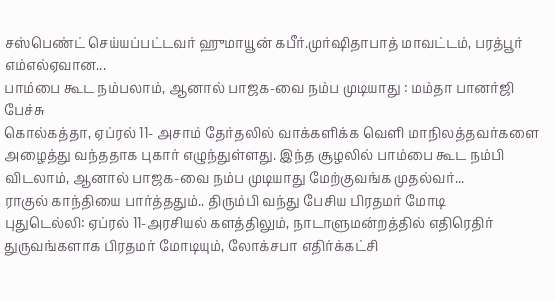சஸ்பெண்ட் செய்யப்பட்டவர் ஹுமாயூன் கபீர்.முர்ஷிதாபாத் மாவட்டம், பரத்பூர் எம்எல்ஏவான...
பாம்பை கூட நம்பலாம், ஆனால் பாஜக-வை நம்ப முடியாது : மம்தா பானர்ஜி பேச்சு
கொல்கத்தா, ஏப்ரல் 11- அசாம் தேர்தலில் வாக்களிக்க வெளி மாநிலத்தவர்களை அழைத்து வந்ததாக புகார் எழுந்துள்ளது. இந்த சூழலில் பாம்பை கூட நம்பி விடலாம், ஆனால் பாஜக-வை நம்ப முடியாது மேற்குவங்க முதல்வர்...
ராகுல் காந்தியை பார்த்ததும்.. திரும்பி வந்து பேசிய பிரதமர் மோடி
புதுடெல்லி: ஏப்ரல் 11-அரசியல் களத்திலும், நாடாளுமன்றத்தில் எதிரெதிர் துருவங்களாக பிரதமர் மோடியும், லோக்சபா எதிர்க்கட்சி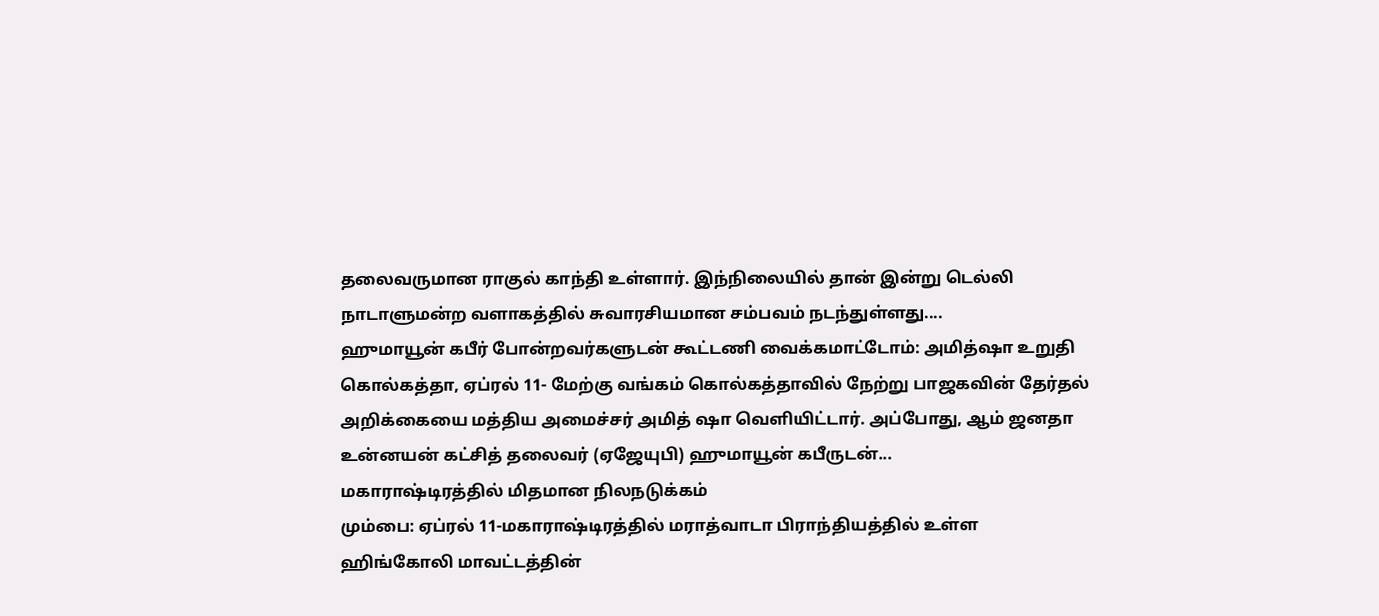தலைவருமான ராகுல் காந்தி உள்ளார். இந்நிலையில் தான் இன்று டெல்லி நாடாளுமன்ற வளாகத்தில் சுவாரசியமான சம்பவம் நடந்துள்ளது....
ஹுமாயூன் கபீர் போன்றவர்களுடன் கூட்டணி வைக்கமாட்டோம்: அமித்ஷா உறுதி
கொல்கத்தா, ஏப்ரல் 11- மேற்கு வங்கம் கொல்கத்தாவில் நேற்று பாஜகவின் தேர்தல் அறிக்கையை மத்திய அமைச்சர் அமித் ஷா வெளியிட்டார். அப்போது, ஆம் ஜனதா உன்னயன் கட்சித் தலைவர் (ஏஜேயுபி) ஹுமாயூன் கபீருடன்...
மகாராஷ்டிரத்தில் மிதமான நிலநடுக்கம்
மும்பை: ஏப்ரல் 11-மகாராஷ்டிரத்தில் மராத்வாடா பிராந்தியத்தில் உள்ள ஹிங்கோலி மாவட்டத்தின்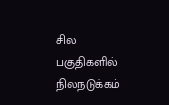சில பகுதிகளில் நிலநடுக்கம்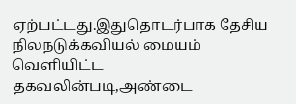ஏற்பட்டது.இதுதொடர்பாக தேசிய நிலநடுக்கவியல் மையம் வெளியிட்ட தகவலின்படி,அண்டை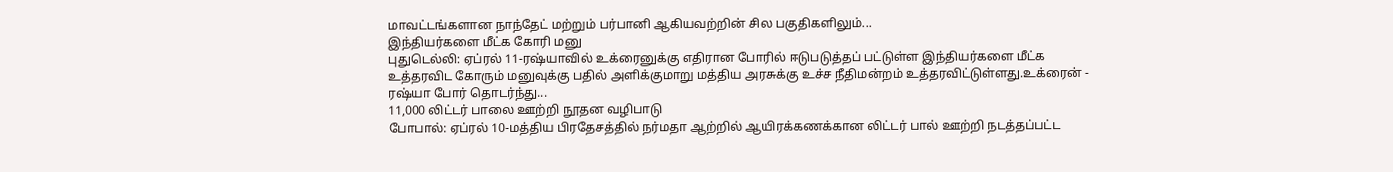மாவட்டங்களான நாந்தேட் மற்றும் பர்பானி ஆகியவற்றின் சில பகுதிகளிலும்...
இந்தியர்களை மீட்க கோரி மனு
புதுடெல்லி: ஏப்ரல் 11-ரஷ்யாவில் உக்ரைனுக்கு எதிரான போரில் ஈடுபடுத்தப் பட்டுள்ள இந்தியர்களை மீட்க உத்தரவிட கோரும் மனுவுக்கு பதில் அளிக்குமாறு மத்திய அரசுக்கு உச்ச நீதிமன்றம் உத்தரவிட்டுள்ளது.உக்ரைன் - ரஷ்யா போர் தொடர்ந்து...
11,000 லிட்டர் பாலை ஊற்றி நூதன வழிபாடு
போபால்: ஏப்ரல் 10-மத்திய பிரதேசத்தில் நர்மதா ஆற்றில் ஆயிரக்கணக்கான லிட்டர் பால் ஊற்றி நடத்தப்பட்ட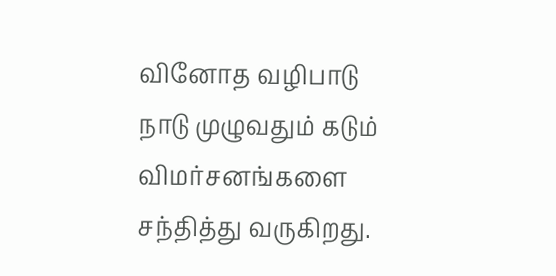வினோத வழிபாடு நாடு முழுவதும் கடும் விமர்சனங்களை சந்தித்து வருகிறது.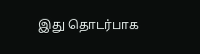இது தொடர்பாக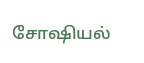சோஷியல்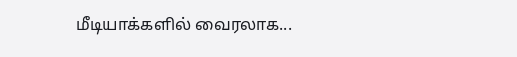மீடியாக்களில் வைரலாக...